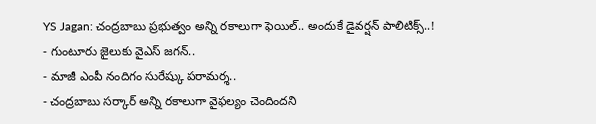YS Jagan: చంద్రబాబు ప్రభుత్వం అన్ని రకాలుగా ఫెయిల్.. అందుకే డైవర్షన్ పాలిటిక్స్..!
- గుంటూరు జైలుకు వైఎస్ జగన్..
- మాజీ ఎంపీ నందిగం సురేష్కు పరామర్శ..
- చంద్రబాబు సర్కార్ అన్ని రకాలుగా వైఫల్యం చెందిందని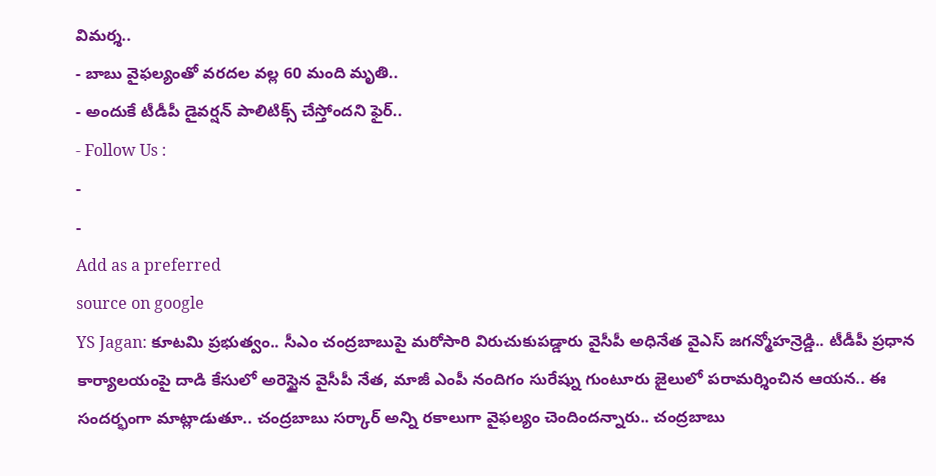విమర్శ..
- బాబు వైఫల్యంతో వరదల వల్ల 60 మంది మృతి..
- అందుకే టీడీపీ డైవర్షన్ పాలిటిక్స్ చేస్తోందని ఫైర్..
- Follow Us :
-
-
Add as a preferred
source on google
YS Jagan: కూటమి ప్రభుత్వం.. సీఎం చంద్రబాబుపై మరోసారి విరుచుకుపడ్డారు వైసీపీ అధినేత వైఎస్ జగన్మోహన్రెడ్డి.. టీడీపీ ప్రధాన కార్యాలయంపై దాడి కేసులో అరెస్టైన వైసీపీ నేత, మాజీ ఎంపీ నందిగం సురేష్ను గుంటూరు జైలులో పరామర్శించిన ఆయన.. ఈ సందర్భంగా మాట్లాడుతూ.. చంద్రబాబు సర్కార్ అన్ని రకాలుగా వైఫల్యం చెందిందన్నారు.. చంద్రబాబు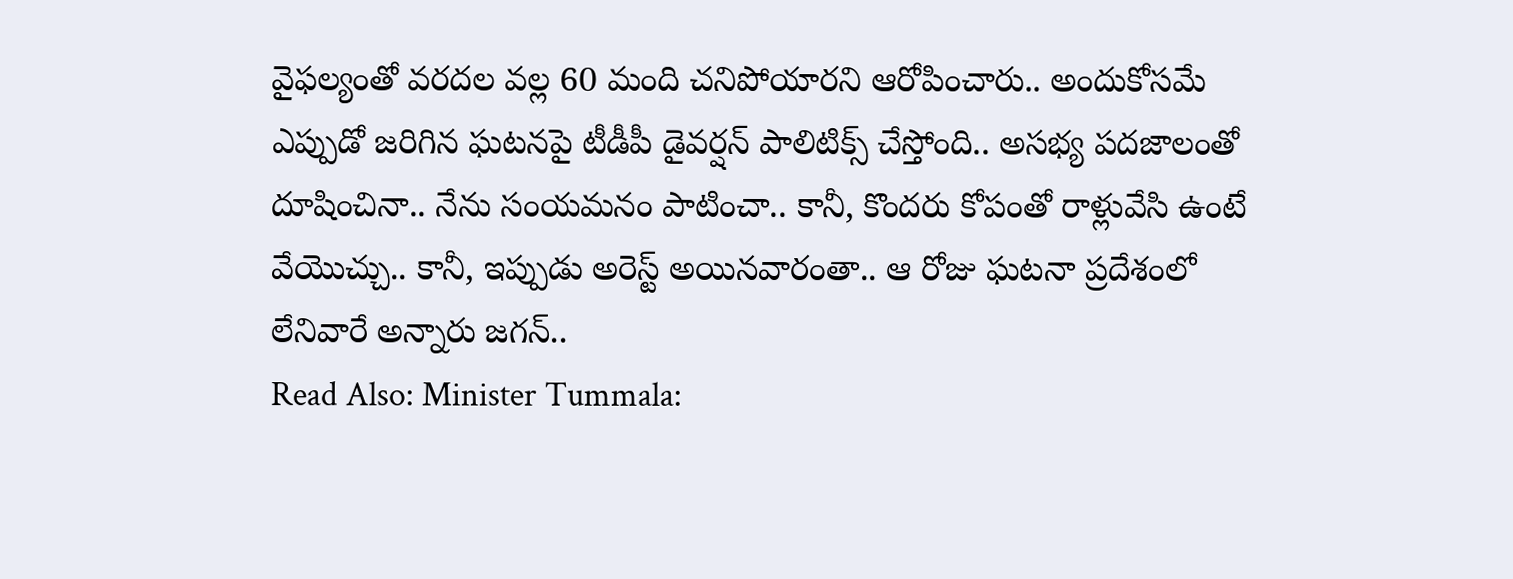వైఫల్యంతో వరదల వల్ల 60 మంది చనిపోయారని ఆరోపించారు.. అందుకోసమే ఎప్పుడో జరిగిన ఘటనపై టీడీపీ డైవర్షన్ పాలిటిక్స్ చేస్తోంది.. అసభ్య పదజాలంతో దూషించినా.. నేను సంయమనం పాటించా.. కానీ, కొందరు కోపంతో రాళ్లువేసి ఉంటే వేయొచ్చు.. కానీ, ఇప్పుడు అరెస్ట్ అయినవారంతా.. ఆ రోజు ఘటనా ప్రదేశంలో లేనివారే అన్నారు జగన్..
Read Also: Minister Tummala: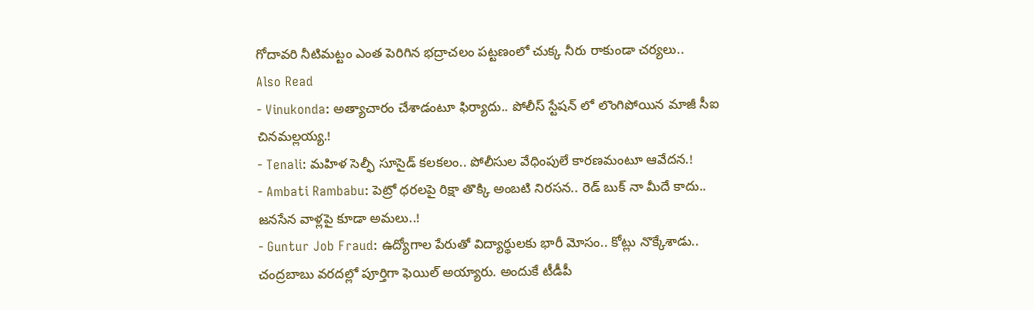గోదావరి నీటిమట్టం ఎంత పెరిగిన భద్రాచలం పట్టణంలో చుక్క నీరు రాకుండా చర్యలు..
Also Read
- Vinukonda: అత్యాచారం చేశాడంటూ ఫిర్యాదు.. పోలీస్ స్టేషన్ లో లొంగిపోయిన మాజీ సీఐ చినమల్లయ్య.!
- Tenali: మహిళ సెల్ఫీ సూసైడ్ కలకలం.. పోలీసుల వేధింపులే కారణమంటూ ఆవేదన.!
- Ambati Rambabu: పెట్రో ధరలపై రిక్షా తొక్కి అంబటి నిరసన.. రెడ్ బుక్ నా మీదే కాదు.. జనసేన వాళ్లపై కూడా అమలు..!
- Guntur Job Fraud: ఉద్యోగాల పేరుతో విద్యార్థులకు భారీ మోసం.. కోట్లు నొక్కేశాడు..
చంద్రబాబు వరదల్లో పూర్తిగా ఫెయిల్ అయ్యారు. అందుకే టీడీపీ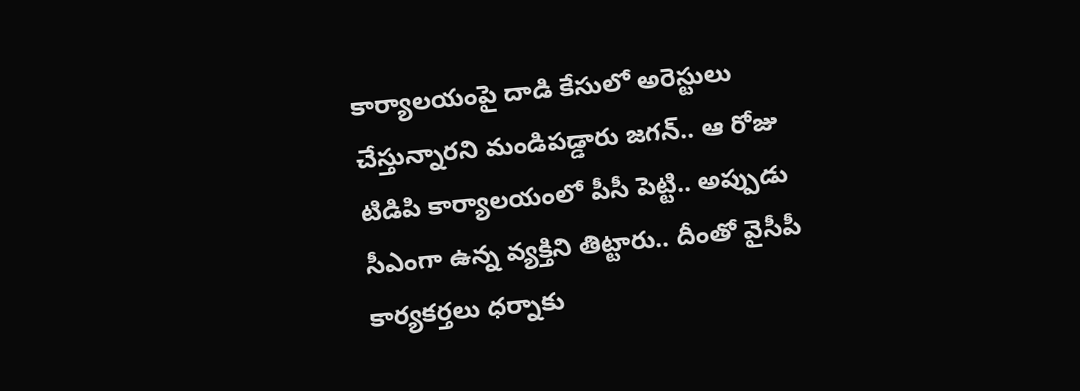కార్యాలయంపై దాడి కేసులో అరెస్టులు చేస్తున్నారని మండిపడ్డారు జగన్.. ఆ రోజు టిడిపి కార్యాలయంలో పీసీ పెట్టి.. అప్పుడు సీఎంగా ఉన్న వ్యక్తిని తిట్టారు.. దీంతో వైసీపీ కార్యకర్తలు ధర్నాకు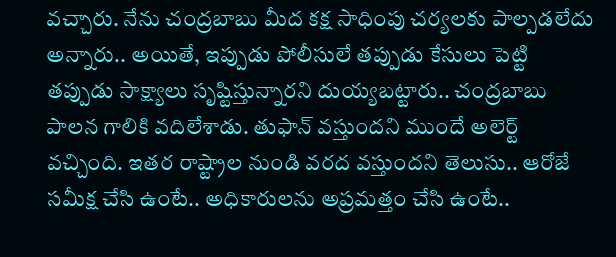వచ్చారు. నేను చంద్రబాబు మీద కక్ష సాధింపు చర్యలకు పాల్పడలేదు అన్నారు.. అయితే, ఇప్పుడు పోలీసులే తప్పుడు కేసులు పెట్టి తప్పుడు సాక్ష్యాలు సృష్టిస్తున్నారని దుయ్యబట్టారు.. చంద్రబాబు పాలన గాలికి వదిలేశాడు. తుఫాన్ వస్తుందని ముందే అలెర్ట్ వచ్చింది. ఇతర రాష్ట్రాల నుండి వరద వస్తుందని తెలుసు.. ఆరోజే సమీక్ష చేసి ఉంటే.. అధికారులను అప్రమత్తం చేసి ఉంటే..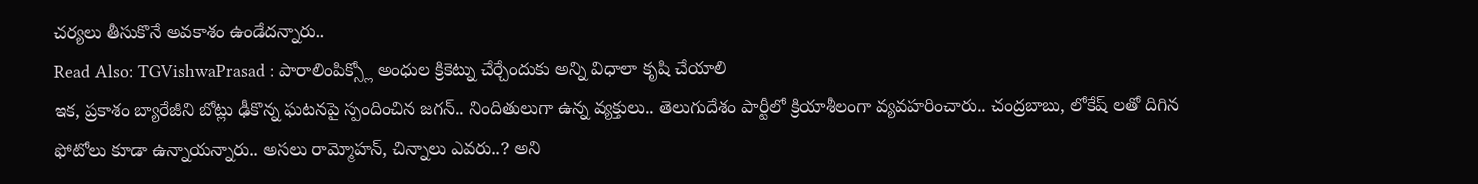చర్యలు తీసుకొనే అవకాశం ఉండేదన్నారు..
Read Also: TGVishwaPrasad : పారాలింపిక్స్లో అంధుల క్రికెట్ను చేర్చేందుకు అన్ని విధాలా కృషి చేయాలి
ఇక, ప్రకాశం బ్యారేజీని బోట్లు ఢీకొన్న ఘటనపై స్పందించిన జగన్.. నిందితులుగా ఉన్న వ్యక్తులు.. తెలుగుదేశం పార్టీలో క్రియాశీలంగా వ్యవహరించారు.. చంద్రబాబు, లోకేష్ లతో దిగిన ఫోటోలు కూడా ఉన్నాయన్నారు.. అసలు రామ్మోహన్, చిన్నాలు ఎవరు..? అని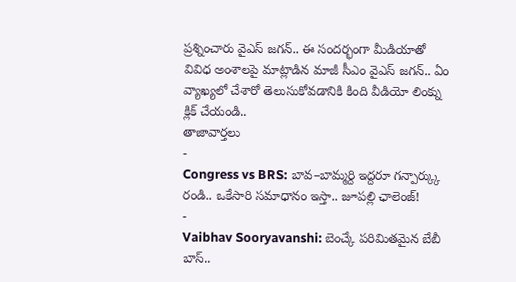ప్రశ్నించారు వైఎస్ జగన్.. ఈ సందర్భంగా మీడియాతో వివిధ అంశాలపై మాట్లాడిన మాజీ సీఎం వైఎస్ జగన్.. ఏం వ్యాఖ్యలో చేశారో తెలుసుకోవడానికి కింది వీడియో లింక్ను క్లిక్ చేయండి..
తాజావార్తలు
-
Congress vs BRS: బావ–బామ్మర్ది ఇద్దరూ గన్పార్క్కు రండి.. ఒకేసారి సమాధానం ఇస్తా.. జూపల్లి ఛాలెంజ్!
-
Vaibhav Sooryavanshi: బెంచ్కే పరిమితమైన బేబీ బాస్..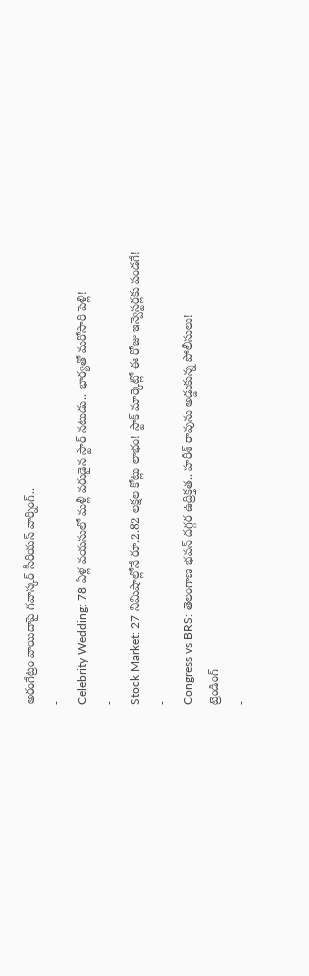అరంగేట్రం వాయిదాపై గవాస్కర్ సీరియస్ వార్నింగ్..
-
Celebrity Wedding: 78 ఏళ్ల వయసులో మళ్లీ వరుడైన స్టార్ నటుడు.. భార్యతో మరోసారి పెళ్లి!
-
Stock Market: 27 నిమిషాల్లోనే రూ.2.82 లక్షల కోట్లు లాభం! స్టాక్ మార్కెట్లో ఈ రోజు ఇన్వెస్టర్లకు పండగే!
-
Congress vs BRS: తెలంగాణ భవన్ దగ్గర ఉద్రిక్తత.. హరీశ్ రావును అడ్డుకున్న పోలీసులు!
ట్రెండింగ్
-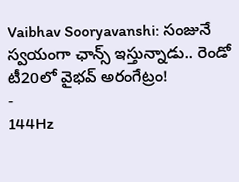Vaibhav Sooryavanshi: సంజునే స్వయంగా ఛాన్స్ ఇస్తున్నాడు.. రెండో టీ20లో వైభవ్ అరంగేట్రం!
-
144Hz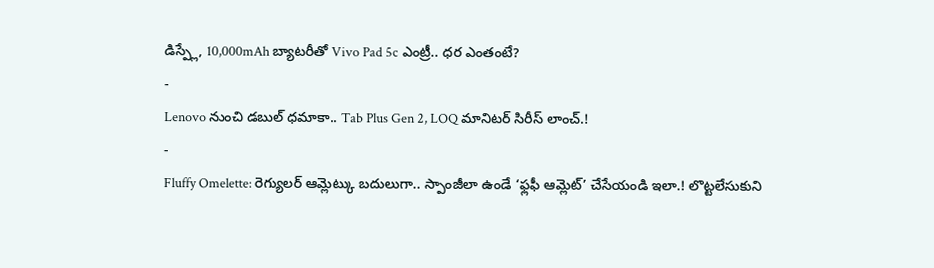డిస్ప్లే, 10,000mAh బ్యాటరీతో Vivo Pad 5c ఎంట్రీ.. ధర ఎంతంటే?
-
Lenovo నుంచి డబుల్ ధమాకా.. Tab Plus Gen 2, LOQ మానిటర్ సిరీస్ లాంచ్.!
-
Fluffy Omelette: రెగ్యులర్ ఆమ్లెట్కు బదులుగా.. స్పాంజీలా ఉండే ‘ఫ్లఫీ ఆమ్లెట్’ చేసేయండి ఇలా.! లొట్టలేసుకుని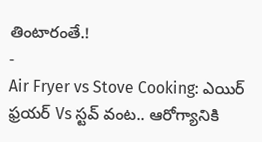తింటారంతే.!
-
Air Fryer vs Stove Cooking: ఎయిర్ ఫ్రయర్ Vs స్టవ్ వంట.. ఆరోగ్యానికి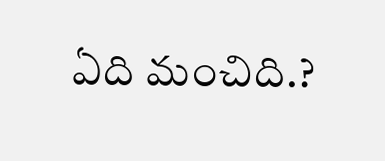ఏది మంచిది.?